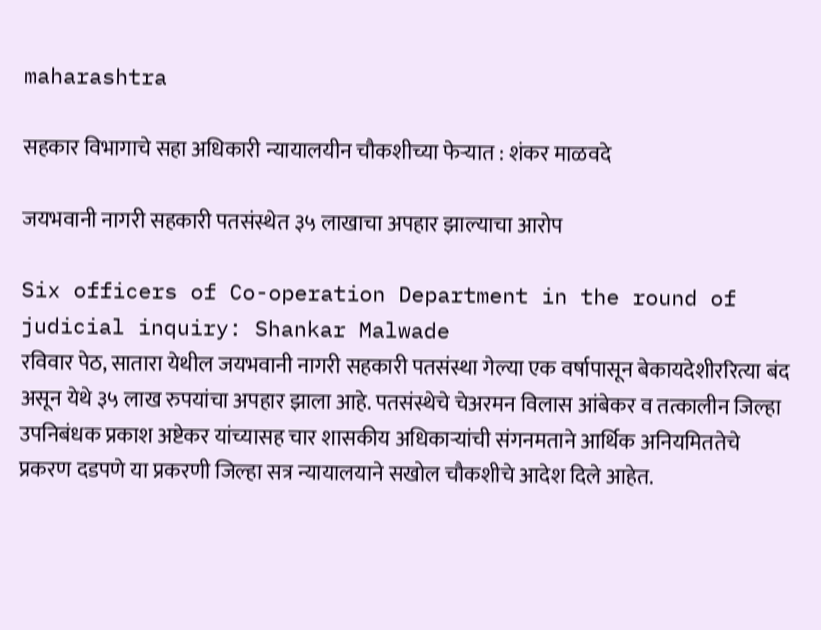maharashtra

सहकार विभागाचे सहा अधिकारी न्यायालयीन चौकशीच्या फेऱ्यात : शंकर माळवदे

जयभवानी नागरी सहकारी पतसंस्थेत ३५ लाखाचा अपहार झाल्याचा आरोप

Six officers of Co-operation Department in the round of judicial inquiry: Shankar Malwade
रविवार पेठ, सातारा येथील जयभवानी नागरी सहकारी पतसंस्था गेल्या एक वर्षापासून बेकायदेशीररित्या बंद असून येथे ३५ लाख रुपयांचा अपहार झाला आहे. पतसंस्थेचे चेअरमन विलास आंबेकर व तत्कालीन जिल्हा उपनिबंधक प्रकाश अष्टेकर यांच्यासह चार शासकीय अधिकाऱ्यांची संगनमताने आर्थिक अनियमिततेचे प्रकरण दडपणे या प्रकरणी जिल्हा सत्र न्यायालयाने सखोल चौकशीचे आदेश दिले आहेत.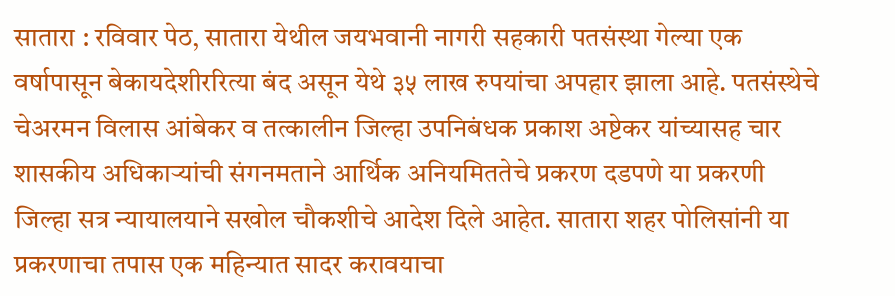सातारा : रविवार पेठ, सातारा येथील जयभवानी नागरी सहकारी पतसंस्था गेल्या एक वर्षापासून बेकायदेशीररित्या बंद असून येथे ३५ लाख रुपयांचा अपहार झाला आहे. पतसंस्थेचे चेअरमन विलास आंबेकर व तत्कालीन जिल्हा उपनिबंधक प्रकाश अष्टेकर यांच्यासह चार शासकीय अधिकाऱ्यांची संगनमताने आर्थिक अनियमिततेचे प्रकरण दडपणे या प्रकरणी जिल्हा सत्र न्यायालयाने सखोल चौकशीचे आदेश दिले आहेत. सातारा शहर पोलिसांनी या प्रकरणाचा तपास एक महिन्यात सादर करावयाचा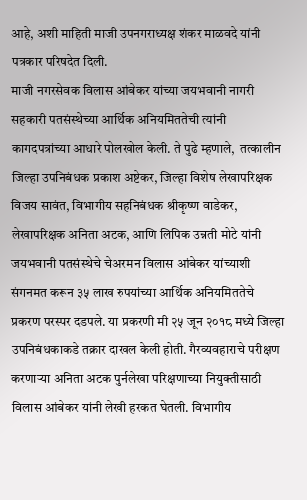आहे, अशी माहिती माजी उपनगराध्यक्ष शंकर माळवदे यांनी पत्रकार परिषदेत दिली.
माजी नगरसेवक विलास आंबेकर यांच्या जयभवानी नागरी सहकारी पतसंस्थेच्या आर्थिक अनियमिततेची त्यांनी कागदपत्रांच्या आधारे पोलखोल केली. ते पुढे म्हणाले,  तत्कालीन जिल्हा उपनिबंधक प्रकाश अष्टेकर, जिल्हा विशेष लेखापरिक्षक विजय सावंत, विभागीय सहनिबंधक श्रीकृष्ण वाडेकर, लेखापरिक्षक अनिता अटक, आणि लिपिक उन्नती मोटे यांनी जयभवानी पतसंस्थेचे चेअरमन विलास आंबेकर यांच्याशी संगनमत करून ३५ लाख रुपयांच्या आर्थिक अनियमिततेचे प्रकरण परस्पर दडपले. या प्रकरणी मी २५ जून २०१८ मध्ये जिल्हा उपनिबंधकाकडे तक्रार दाखल केली होती. गैरव्यवहाराचे परीक्षण करणाऱ्या अनिता अटक पुर्नलेखा परिक्षणाच्या नियुक्तीसाठी विलास आंबेकर यांनी लेखी हरकत घेतली. विभागीय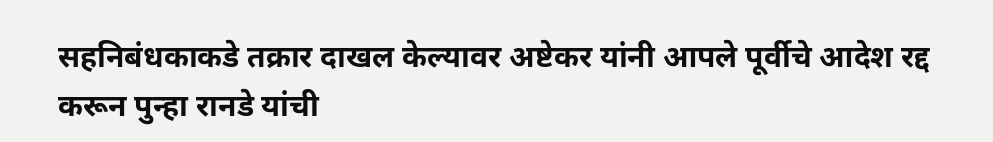सहनिबंधकाकडे तक्रार दाखल केल्यावर अष्टेकर यांनी आपले पूर्वीचे आदेश रद्द करून पुन्हा रानडे यांची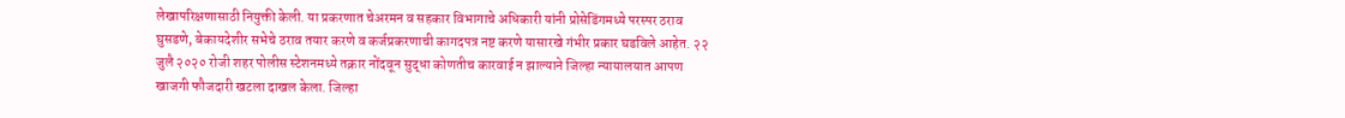लेखापरिक्षणासाठी नियुक्ती केली. या प्रकरणात चेअरमन व सहकार विभागाचे अधिकारी यांनी प्रोसेडिंगमध्ये परस्पर ठराव घुसडणे, बेकायदेशीर सभेचे ठराव तयार करणे व कर्जप्रकरणाची कागदपत्र नष्ट करणे यासारखे गंभीर प्रकार घडविले आहेत. २२ जुलै २०२० रोजी शहर पोलीस स्टेशनमध्ये तक्रार नोंदवून सुद्धा कोणतीच कारवाई न झाल्याने जिल्हा न्यायालयात आपण खाजगी फौजदारी खटला दाखल केला. जिल्हा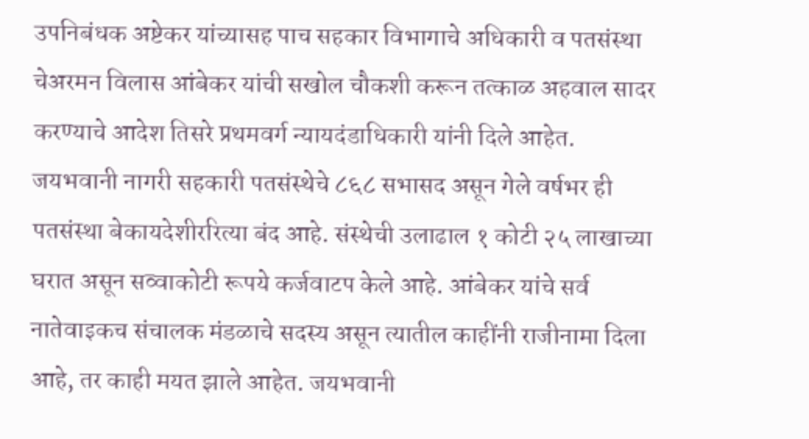उपनिबंधक अष्टेकर यांच्यासह पाच सहकार विभागाचे अधिकारी व पतसंस्था चेअरमन विलास आंबेकर यांची सखोल चौकशी करून तत्काळ अहवाल सादर करण्याचे आदेश तिसरे प्रथमवर्ग न्यायदंडाधिकारी यांनी दिले आहेत. जयभवानी नागरी सहकारी पतसंस्थेचे ८६८ सभासद असून गेले वर्षभर ही पतसंस्था बेकायदेशीररित्या बंद आहे. संस्थेची उलाढाल १ कोटी २५ लाखाच्या घरात असून सव्वाकोटी रूपये कर्जवाटप केले आहे. आंबेकर यांचे सर्व नातेवाइकच संचालक मंडळाचे सदस्य असून त्यातील काहींनी राजीनामा दिला आहे, तर काही मयत झाले आहेत. जयभवानी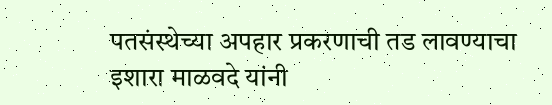पतसंस्थेच्या अपहार प्रकरणाची तड लावण्याचा इशारा माळवदे यांनी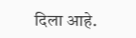दिला आहे.